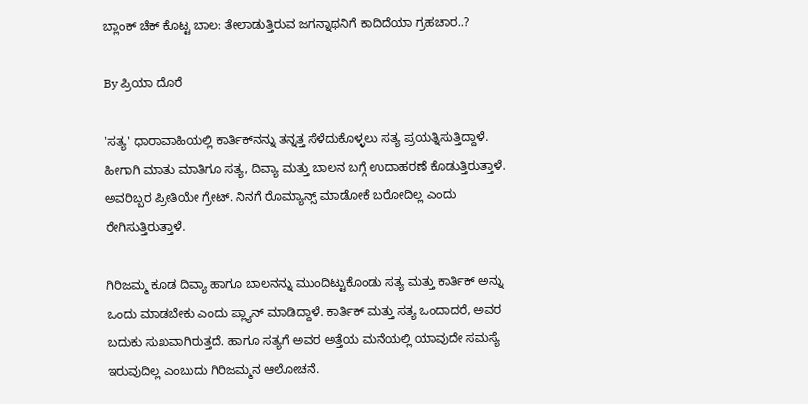ಬ್ಲಾಂಕ್ ಚೆಕ್ ಕೊಟ್ಟ ಬಾಲ: ತೇಲಾಡುತ್ತಿರುವ ಜಗನ್ನಾಥನಿಗೆ ಕಾದಿದೆಯಾ ಗ್ರಹಚಾರ..?

By ಪ್ರಿಯಾ ದೊರೆ

'ಸತ್ಯ' ಧಾರಾವಾಹಿಯಲ್ಲಿ ಕಾರ್ತಿಕ್‌ನನ್ನು ತನ್ನತ್ತ ಸೆಳೆದುಕೊಳ್ಳಲು ಸತ್ಯ ಪ್ರಯತ್ನಿಸುತ್ತಿದ್ದಾಳೆ. ಹೀಗಾಗಿ ಮಾತು ಮಾತಿಗೂ ಸತ್ಯ, ದಿವ್ಯಾ ಮತ್ತು ಬಾಲನ ಬಗ್ಗೆ ಉದಾಹರಣೆ ಕೊಡುತ್ತಿರುತ್ತಾಳೆ. ಅವರಿಬ್ಬರ ಪ್ರೀತಿಯೇ ಗ್ರೇಟ್. ನಿನಗೆ ರೊಮ್ಯಾನ್ಸ್ ಮಾಡೋಕೆ ಬರೋದಿಲ್ಲ ಎಂದು ರೇಗಿಸುತ್ತಿರುತ್ತಾಳೆ.

ಗಿರಿಜಮ್ಮ ಕೂಡ ದಿವ್ಯಾ ಹಾಗೂ ಬಾಲನನ್ನು ಮುಂದಿಟ್ಟುಕೊಂಡು ಸತ್ಯ ಮತ್ತು ಕಾರ್ತಿಕ್ ಅನ್ನು ಒಂದು ಮಾಡಬೇಕು ಎಂದು ಪ್ಲ್ಯಾನ್ ಮಾಡಿದ್ದಾಳೆ. ಕಾರ್ತಿಕ್ ಮತ್ತು ಸತ್ಯ ಒಂದಾದರೆ, ಅವರ ಬದುಕು ಸುಖವಾಗಿರುತ್ತದೆ. ಹಾಗೂ ಸತ್ಯಗೆ ಅವರ ಅತ್ತೆಯ ಮನೆಯಲ್ಲಿ ಯಾವುದೇ ಸಮಸ್ಯೆ ಇರುವುದಿಲ್ಲ ಎಂಬುದು ಗಿರಿಜಮ್ಮನ ಆಲೋಚನೆ.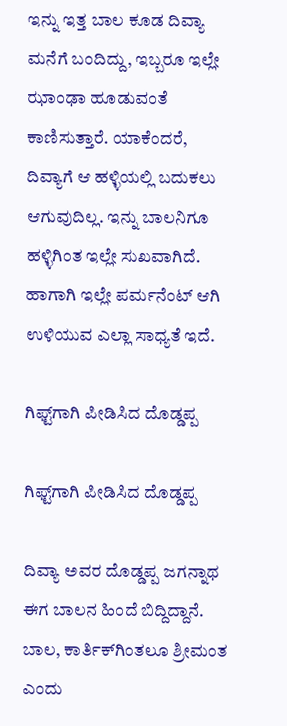ಇನ್ನು ಇತ್ತ ಬಾಲ ಕೂಡ ದಿವ್ಯಾ ಮನೆಗೆ ಬಂದಿದ್ದು, ಇಬ್ಬರೂ ಇಲ್ಲೇ ಝಾಂಢಾ ಹೂಡುವಂತೆ ಕಾಣಿಸುತ್ತಾರೆ. ಯಾಕೆಂದರೆ, ದಿವ್ಯಾಗೆ ಆ ಹಳ್ಳಿಯಲ್ಲಿ ಬದುಕಲು ಆಗುವುದಿಲ್ಲ. ಇನ್ನು ಬಾಲನಿಗೂ ಹಳ್ಳಿಗಿಂತ ಇಲ್ಲೇ ಸುಖವಾಗಿದೆ. ಹಾಗಾಗಿ ಇಲ್ಲೇ ಪರ್ಮನೆಂಟ್ ಆಗಿ ಉಳಿಯುವ ಎಲ್ಲಾ ಸಾಧ್ಯತೆ ಇದೆ.

ಗಿಫ್ಟ್‌ಗಾಗಿ ಪೀಡಿಸಿದ ದೊಡ್ಡಪ್ಪ

ಗಿಫ್ಟ್‌ಗಾಗಿ ಪೀಡಿಸಿದ ದೊಡ್ಡಪ್ಪ

ದಿವ್ಯಾ ಅವರ ದೊಡ್ಡಪ್ಪ ಜಗನ್ನಾಥ ಈಗ ಬಾಲನ ಹಿಂದೆ ಬಿದ್ದಿದ್ದಾನೆ. ಬಾಲ, ಕಾರ್ತಿಕ್‌ಗಿಂತಲೂ ಶ್ರೀಮಂತ ಎಂದು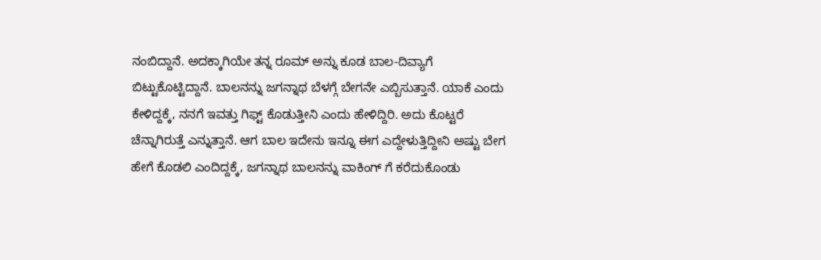ನಂಬಿದ್ದಾನೆ. ಅದಕ್ಕಾಗಿಯೇ ತನ್ನ ರೂಮ್ ಅನ್ನು ಕೂಡ ಬಾಲ-ದಿವ್ಯಾಗೆ ಬಿಟ್ಟುಕೊಟ್ಟಿದ್ದಾನೆ. ಬಾಲನನ್ನು ಜಗನ್ನಾಥ ಬೆಳಗ್ಗೆ ಬೇಗನೇ ಎಬ್ಬಿಸುತ್ತಾನೆ. ಯಾಕೆ ಎಂದು ಕೇಳಿದ್ದಕ್ಕೆ, ನನಗೆ ಇವತ್ತು ಗಿಫ್ಟ್ ಕೊಡುತ್ತೀನಿ ಎಂದು ಹೇಳಿದ್ದಿರಿ. ಅದು ಕೊಟ್ಟರೆ ಚೆನ್ನಾಗಿರುತ್ತೆ ಎನ್ನುತ್ತಾನೆ. ಆಗ ಬಾಲ ಇದೇನು ಇನ್ನೂ ಈಗ ಎದ್ದೇಳುತ್ತಿದ್ದೀನಿ ಅಷ್ಟು ಬೇಗ ಹೇಗೆ ಕೊಡಲಿ ಎಂದಿದ್ದಕ್ಕೆ, ಜಗನ್ನಾಥ ಬಾಲನನ್ನು ವಾಕಿಂಗ್ ಗೆ ಕರೆದುಕೊಂಡು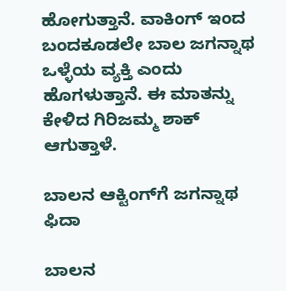ಹೋಗುತ್ತಾನೆ. ವಾಕಿಂಗ್ ಇಂದ ಬಂದಕೂಡಲೇ ಬಾಲ ಜಗನ್ನಾಥ ಒಳ್ಳೆಯ ವ್ಯಕ್ತಿ ಎಂದು ಹೊಗಳುತ್ತಾನೆ. ಈ ಮಾತನ್ನು ಕೇಳಿದ ಗಿರಿಜಮ್ಮ ಶಾಕ್ ಆಗುತ್ತಾಳೆ.

ಬಾಲನ ಆಕ್ಟಿಂಗ್‌ಗೆ ಜಗನ್ನಾಥ ಫಿದಾ

ಬಾಲನ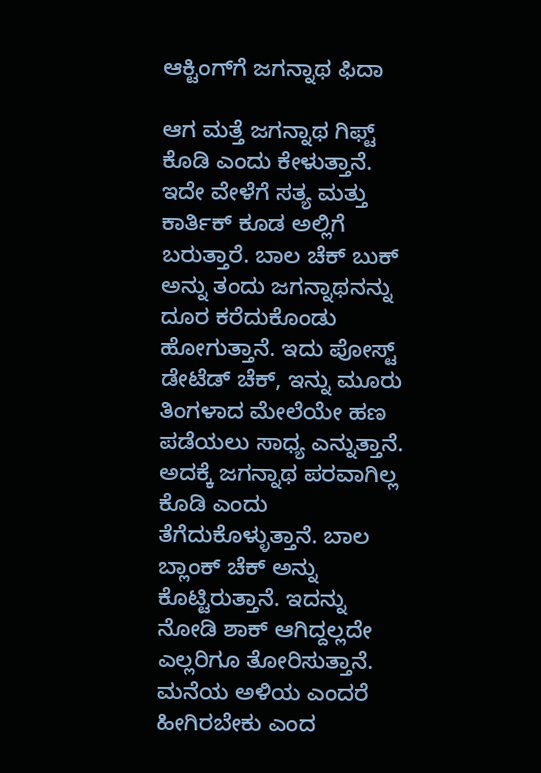ಆಕ್ಟಿಂಗ್‌ಗೆ ಜಗನ್ನಾಥ ಫಿದಾ

ಆಗ ಮತ್ತೆ ಜಗನ್ನಾಥ ಗಿಫ್ಟ್ ಕೊಡಿ ಎಂದು ಕೇಳುತ್ತಾನೆ. ಇದೇ ವೇಳೆಗೆ ಸತ್ಯ ಮತ್ತು ಕಾರ್ತಿಕ್ ಕೂಡ ಅಲ್ಲಿಗೆ ಬರುತ್ತಾರೆ. ಬಾಲ ಚೆಕ್ ಬುಕ್ ಅನ್ನು ತಂದು ಜಗನ್ನಾಥನನ್ನು ದೂರ ಕರೆದುಕೊಂಡು ಹೋಗುತ್ತಾನೆ. ಇದು ಪೋಸ್ಟ್ ಡೇಟೆಡ್ ಚೆಕ್, ಇನ್ನು ಮೂರು ತಿಂಗಳಾದ ಮೇಲೆಯೇ ಹಣ ಪಡೆಯಲು ಸಾಧ್ಯ ಎನ್ನುತ್ತಾನೆ. ಅದಕ್ಕೆ ಜಗನ್ನಾಥ ಪರವಾಗಿಲ್ಲ ಕೊಡಿ ಎಂದು ತೆಗೆದುಕೊಳ್ಳುತ್ತಾನೆ. ಬಾಲ ಬ್ಲಾಂಕ್ ಚೆಕ್ ಅನ್ನು ಕೊಟ್ಟಿರುತ್ತಾನೆ. ಇದನ್ನು ನೋಡಿ ಶಾಕ್ ಆಗಿದ್ದಲ್ಲದೇ ಎಲ್ಲರಿಗೂ ತೋರಿಸುತ್ತಾನೆ. ಮನೆಯ ಅಳಿಯ ಎಂದರೆ ಹೀಗಿರಬೇಕು ಎಂದ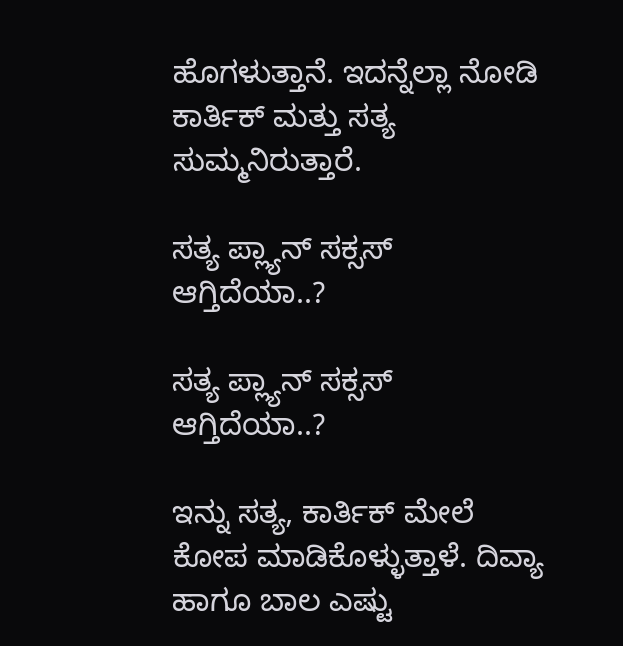ಹೊಗಳುತ್ತಾನೆ. ಇದನ್ನೆಲ್ಲಾ ನೋಡಿ ಕಾರ್ತಿಕ್ ಮತ್ತು ಸತ್ಯ ಸುಮ್ಮನಿರುತ್ತಾರೆ.

ಸತ್ಯ ಪ್ಲ್ಯಾನ್ ಸಕ್ಸಸ್ ಆಗ್ತಿದೆಯಾ..?

ಸತ್ಯ ಪ್ಲ್ಯಾನ್ ಸಕ್ಸಸ್ ಆಗ್ತಿದೆಯಾ..?

ಇನ್ನು ಸತ್ಯ, ಕಾರ್ತಿಕ್ ಮೇಲೆ ಕೋಪ ಮಾಡಿಕೊಳ್ಳುತ್ತಾಳೆ. ದಿವ್ಯಾ ಹಾಗೂ ಬಾಲ ಎಷ್ಟು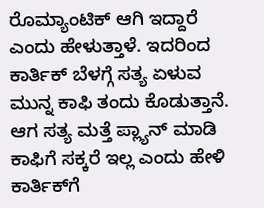ರೊಮ್ಯಾಂಟಿಕ್ ಆಗಿ ಇದ್ದಾರೆ ಎಂದು ಹೇಳುತ್ತಾಳೆ. ಇದರಿಂದ ಕಾರ್ತಿಕ್ ಬೆಳಗ್ಗೆ ಸತ್ಯ ಏಳುವ ಮುನ್ನ ಕಾಫಿ ತಂದು ಕೊಡುತ್ತಾನೆ. ಆಗ ಸತ್ಯ ಮತ್ತೆ ಪ್ಲ್ಯಾನ್ ಮಾಡಿ ಕಾಫಿಗೆ ಸಕ್ಕರೆ ಇಲ್ಲ ಎಂದು ಹೇಳಿ ಕಾರ್ತಿಕ್‌ಗೆ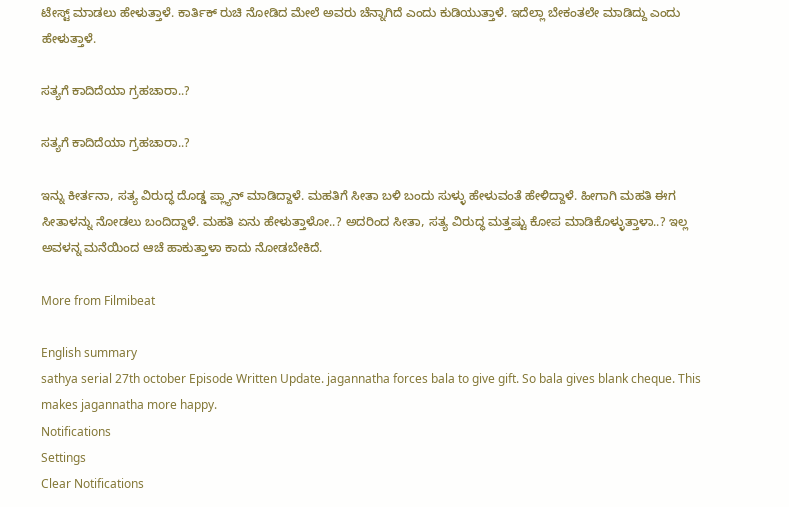ಟೇಸ್ಟ್ ಮಾಡಲು ಹೇಳುತ್ತಾಳೆ. ಕಾರ್ತಿಕ್ ರುಚಿ ನೋಡಿದ ಮೇಲೆ ಅವರು ಚೆನ್ನಾಗಿದೆ ಎಂದು ಕುಡಿಯುತ್ತಾಳೆ. ಇದೆಲ್ಲಾ ಬೇಕಂತಲೇ ಮಾಡಿದ್ದು ಎಂದು ಹೇಳುತ್ತಾಳೆ.

ಸತ್ಯಗೆ ಕಾದಿದೆಯಾ ಗ್ರಹಚಾರಾ..?

ಸತ್ಯಗೆ ಕಾದಿದೆಯಾ ಗ್ರಹಚಾರಾ..?

ಇನ್ನು ಕೀರ್ತನಾ, ಸತ್ಯ ವಿರುದ್ಧ ದೊಡ್ಡ ಪ್ಲ್ಯಾನ್ ಮಾಡಿದ್ದಾಳೆ. ಮಹತಿಗೆ ಸೀತಾ ಬಳಿ ಬಂದು ಸುಳ್ಳು ಹೇಳುವಂತೆ ಹೇಳಿದ್ದಾಳೆ. ಹೀಗಾಗಿ ಮಹತಿ ಈಗ ಸೀತಾಳನ್ನು ನೋಡಲು ಬಂದಿದ್ದಾಳೆ. ಮಹತಿ ಏನು ಹೇಳುತ್ತಾಳೋ..? ಅದರಿಂದ ಸೀತಾ, ಸತ್ಯ ವಿರುದ್ಧ ಮತ್ತಷ್ಟು ಕೋಪ ಮಾಡಿಕೊಳ್ಳುತ್ತಾಳಾ..? ಇಲ್ಲ ಅವಳನ್ನ ಮನೆಯಿಂದ ಆಚೆ ಹಾಕುತ್ತಾಳಾ ಕಾದು ನೋಡಬೇಕಿದೆ.

More from Filmibeat

English summary
sathya serial 27th october Episode Written Update. jagannatha forces bala to give gift. So bala gives blank cheque. This makes jagannatha more happy.
Notifications
Settings
Clear Notifications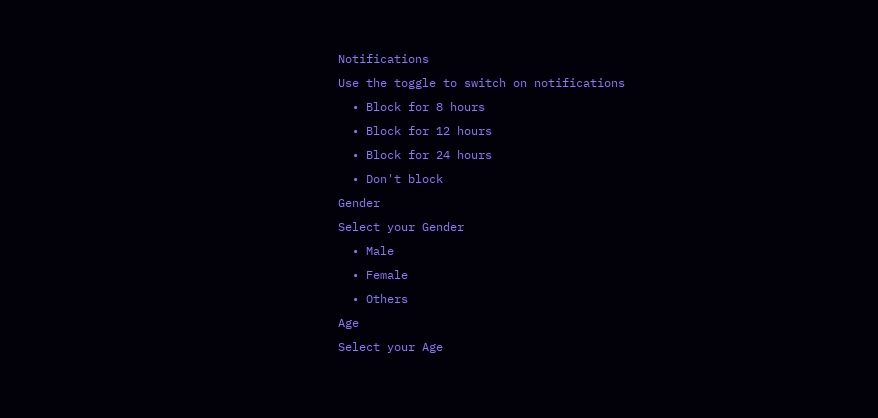Notifications
Use the toggle to switch on notifications
  • Block for 8 hours
  • Block for 12 hours
  • Block for 24 hours
  • Don't block
Gender
Select your Gender
  • Male
  • Female
  • Others
Age
Select your Age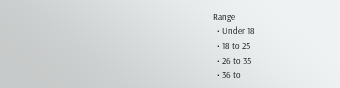Range
  • Under 18
  • 18 to 25
  • 26 to 35
  • 36 to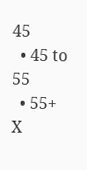45
  • 45 to 55
  • 55+
X